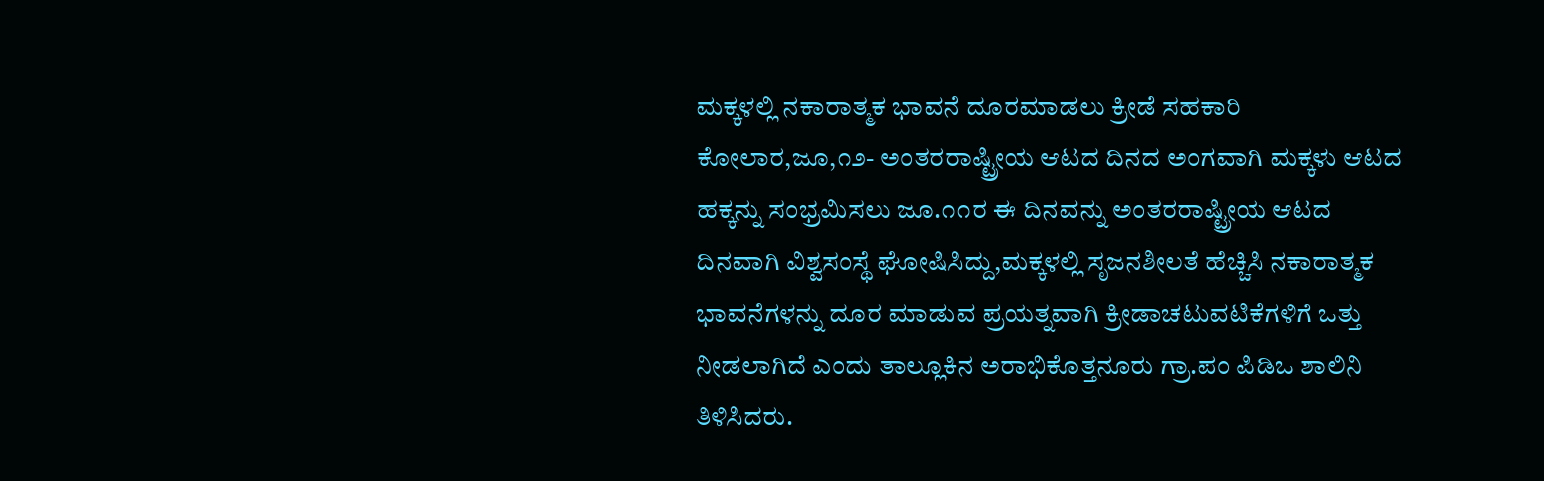ಮಕ್ಕಳಲ್ಲಿ ನಕಾರಾತ್ಮಕ ಭಾವನೆ ದೂರಮಾಡಲು ಕ್ರೀಡೆ ಸಹಕಾರಿ
ಕೋಲಾರ,ಜೂ,೧೨- ಅಂತರರಾಷ್ಟ್ರೀಯ ಆಟದ ದಿನದ ಅಂಗವಾಗಿ ಮಕ್ಕಳು ಆಟದ ಹಕ್ಕನ್ನು ಸಂಭ್ರಮಿಸಲು ಜೂ.೧೧ರ ಈ ದಿನವನ್ನು ಅಂತರರಾಷ್ಟ್ರೀಯ ಆಟದ ದಿನವಾಗಿ ವಿಶ್ವಸಂಸ್ಥೆ ಘೋಷಿಸಿದ್ದು,ಮಕ್ಕಳಲ್ಲಿ ಸೃಜನಶೀಲತೆ ಹೆಚ್ಚಿಸಿ ನಕಾರಾತ್ಮಕ ಭಾವನೆಗಳನ್ನು ದೂರ ಮಾಡುವ ಪ್ರಯತ್ನವಾಗಿ ಕ್ರೀಡಾಚಟುವಟಿಕೆಗಳಿಗೆ ಒತ್ತು ನೀಡಲಾಗಿದೆ ಎಂದು ತಾಲ್ಲೂಕಿನ ಅರಾಭಿಕೊತ್ತನೂರು ಗ್ರಾ.ಪಂ ಪಿಡಿಒ ಶಾಲಿನಿ ತಿಳಿಸಿದರು.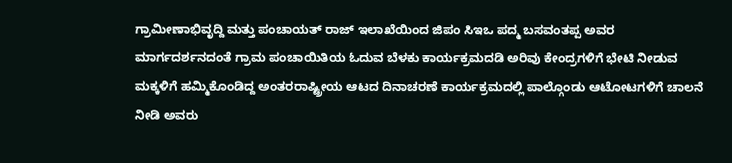ಗ್ರಾಮೀಣಾಭಿವೃದ್ದಿ ಮತ್ತು ಪಂಚಾಯತ್ ರಾಜ್ ಇಲಾಖೆಯಿಂದ ಜಿಪಂ ಸಿಇಒ ಪದ್ಮ ಬಸವಂತಪ್ಪ ಅವರ ಮಾರ್ಗದರ್ಶನದಂತೆ ಗ್ರಾಮ ಪಂಚಾಯಿತಿಯ ಓದುವ ಬೆಳಕು ಕಾರ್ಯಕ್ರಮದಡಿ ಅರಿವು ಕೇಂದ್ರಗಳಿಗೆ ಭೇಟಿ ನೀಡುವ ಮಕ್ಕಳಿಗೆ ಹಮ್ಮಿಕೊಂಡಿದ್ದ ಅಂತರರಾಷ್ಟ್ರೀಯ ಆಟದ ದಿನಾಚರಣೆ ಕಾರ್ಯಕ್ರಮದಲ್ಲಿ ಪಾಲ್ಗೊಂಡು ಆಟೋಟಗಳಿಗೆ ಚಾಲನೆ ನೀಡಿ ಅವರು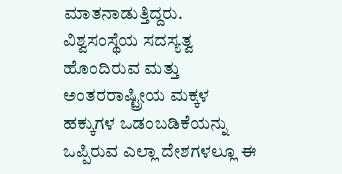ಮಾತನಾಡುತ್ತಿದ್ದರು.
ವಿಶ್ವಸಂಸ್ಥೆಯ ಸದಸ್ಯತ್ವ ಹೊಂದಿರುವ ಮತ್ತು ಅಂತರರಾಷ್ಟ್ರೀಯ ಮಕ್ಕಳ ಹಕ್ಕುಗಳ ಒಡಂಬಡಿಕೆಯನ್ನು ಒಪ್ಪಿರುವ ಎಲ್ಲಾ ದೇಶಗಳಲ್ಲೂ ಈ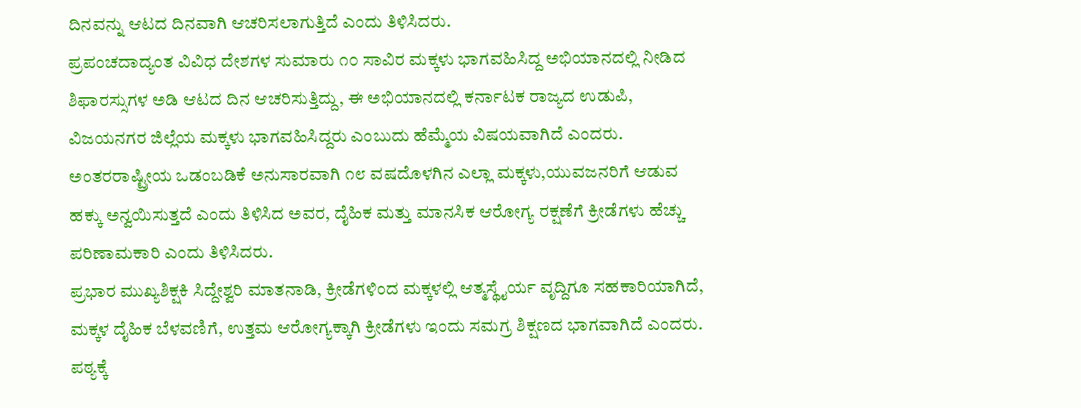ದಿನವನ್ನು ಆಟದ ದಿನವಾಗಿ ಆಚರಿಸಲಾಗುತ್ತಿದೆ ಎಂದು ತಿಳಿಸಿದರು.
ಪ್ರಪಂಚದಾದ್ಯಂತ ವಿವಿಧ ದೇಶಗಳ ಸುಮಾರು ೧೦ ಸಾವಿರ ಮಕ್ಕಳು ಭಾಗವಹಿಸಿದ್ದ ಅಭಿಯಾನದಲ್ಲಿ ನೀಡಿದ ಶಿಫಾರಸ್ಸುಗಳ ಅಡಿ ಆಟದ ದಿನ ಆಚರಿಸುತ್ತಿದ್ದು, ಈ ಅಭಿಯಾನದಲ್ಲಿ ಕರ್ನಾಟಕ ರಾಜ್ಯದ ಉಡುಪಿ, ವಿಜಯನಗರ ಜಿಲ್ಲೆಯ ಮಕ್ಕಳು ಭಾಗವಹಿಸಿದ್ದರು ಎಂಬುದು ಹೆಮ್ಮೆಯ ವಿಷಯವಾಗಿದೆ ಎಂದರು.
ಅಂತರರಾಷ್ಟ್ರೀಯ ಒಡಂಬಡಿಕೆ ಅನುಸಾರವಾಗಿ ೧೮ ವಷದೊಳಗಿನ ಎಲ್ಲಾ ಮಕ್ಕಳು,ಯುವಜನರಿಗೆ ಆಡುವ ಹಕ್ಕು ಅನ್ವಯಿಸುತ್ತದೆ ಎಂದು ತಿಳಿಸಿದ ಅವರ, ದೈಹಿಕ ಮತ್ತು ಮಾನಸಿಕ ಆರೋಗ್ಯ ರಕ್ಷಣೆಗೆ ಕ್ರೀಡೆಗಳು ಹೆಚ್ಚು ಪರಿಣಾಮಕಾರಿ ಎಂದು ತಿಳಿಸಿದರು.
ಪ್ರಭಾರ ಮುಖ್ಯಶಿಕ್ಷಕಿ ಸಿದ್ದೇಶ್ವರಿ ಮಾತನಾಡಿ, ಕ್ರೀಡೆಗಳಿಂದ ಮಕ್ಕಳಲ್ಲಿ ಆತ್ಮಸ್ಥೈರ್ಯ ವೃದ್ದಿಗೂ ಸಹಕಾರಿಯಾಗಿದೆ, ಮಕ್ಕಳ ದೈಹಿಕ ಬೆಳವಣಿಗೆ, ಉತ್ತಮ ಆರೋಗ್ಯಕ್ಕಾಗಿ ಕ್ರೀಡೆಗಳು ಇಂದು ಸಮಗ್ರ ಶಿಕ್ಷಣದ ಭಾಗವಾಗಿದೆ ಎಂದರು.
ಪಠ್ಯಕ್ಕೆ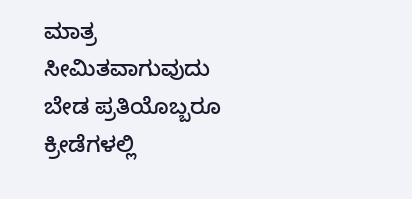ಮಾತ್ರ ಸೀಮಿತವಾಗುವುದು ಬೇಡ ಪ್ರತಿಯೊಬ್ಬರೂ ಕ್ರೀಡೆಗಳಲ್ಲಿ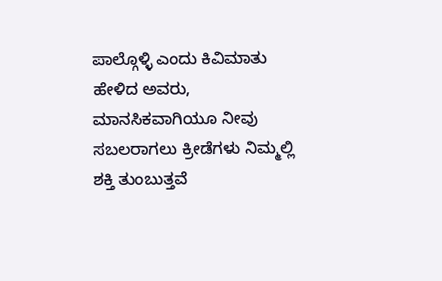ಪಾಲ್ಗೊಳ್ಳಿ ಎಂದು ಕಿವಿಮಾತು ಹೇಳಿದ ಅವರು, ಮಾನಸಿಕವಾಗಿಯೂ ನೀವು ಸಬಲರಾಗಲು ಕ್ರೀಡೆಗಳು ನಿಮ್ಮಲ್ಲಿ ಶಕ್ತಿ ತುಂಬುತ್ತವೆ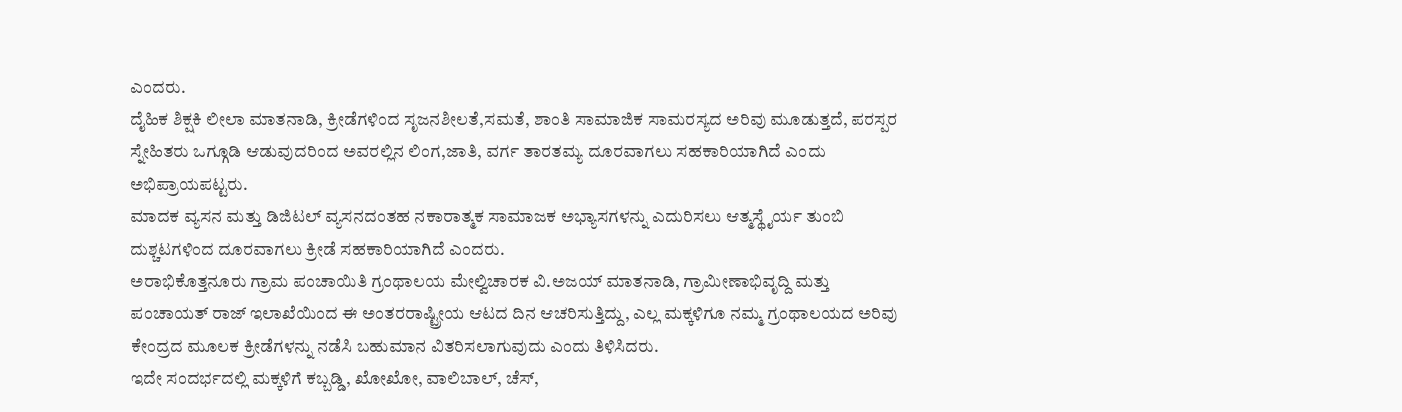ಎಂದರು.
ದೈಹಿಕ ಶಿಕ್ಷಕಿ ಲೀಲಾ ಮಾತನಾಡಿ, ಕ್ರೀಡೆಗಳಿಂದ ಸೃಜನಶೀಲತೆ,ಸಮತೆ, ಶಾಂತಿ ಸಾಮಾಜಿಕ ಸಾಮರಸ್ಯದ ಅರಿವು ಮೂಡುತ್ತದೆ, ಪರಸ್ಪರ ಸ್ನೇಹಿತರು ಒಗ್ಗೂಡಿ ಆಡುವುದರಿಂದ ಅವರಲ್ಲಿನ ಲಿಂಗ,ಜಾತಿ, ವರ್ಗ ತಾರತಮ್ಯ ದೂರವಾಗಲು ಸಹಕಾರಿಯಾಗಿದೆ ಎಂದು ಅಭಿಪ್ರಾಯಪಟ್ಟರು.
ಮಾದಕ ವ್ಯಸನ ಮತ್ತು ಡಿಜಿಟಲ್ ವ್ಯಸನದಂತಹ ನಕಾರಾತ್ಮಕ ಸಾಮಾಜಕ ಅಭ್ಯಾಸಗಳನ್ನು ಎದುರಿಸಲು ಆತ್ಮಸ್ಥೈರ್ಯ ತುಂಬಿ ದುಶ್ಚಟಗಳಿಂದ ದೂರವಾಗಲು ಕ್ರೀಡೆ ಸಹಕಾರಿಯಾಗಿದೆ ಎಂದರು.
ಅರಾಭಿಕೊತ್ತನೂರು ಗ್ರಾಮ ಪಂಚಾಯಿತಿ ಗ್ರಂಥಾಲಯ ಮೇಲ್ವಿಚಾರಕ ವಿ.ಅಜಯ್ ಮಾತನಾಡಿ, ಗ್ರಾಮೀಣಾಭಿವೃದ್ದಿ ಮತ್ತು ಪಂಚಾಯತ್ ರಾಜ್ ಇಲಾಖೆಯಿಂದ ಈ ಅಂತರರಾಷ್ಟ್ರೀಯ ಆಟದ ದಿನ ಆಚರಿಸುತ್ತಿದ್ದು, ಎಲ್ಲ ಮಕ್ಕಳಿಗೂ ನಮ್ಮ ಗ್ರಂಥಾಲಯದ ಅರಿವು ಕೇಂದ್ರದ ಮೂಲಕ ಕ್ರೀಡೆಗಳನ್ನು ನಡೆಸಿ ಬಹುಮಾನ ವಿತರಿಸಲಾಗುವುದು ಎಂದು ತಿಳಿಸಿದರು.
ಇದೇ ಸಂದರ್ಭದಲ್ಲಿ ಮಕ್ಕಳಿಗೆ ಕಬ್ಬಡ್ಡಿ, ಖೋಖೋ, ವಾಲಿಬಾಲ್, ಚೆಸ್,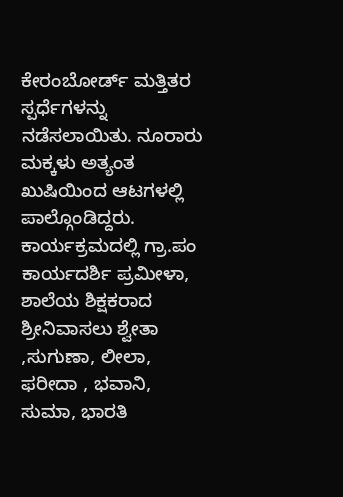ಕೇರಂಬೋರ್ಡ್ ಮತ್ತಿತರ ಸ್ಪರ್ಧೆಗಳನ್ನು ನಡೆಸಲಾಯಿತು. ನೂರಾರು ಮಕ್ಕಳು ಅತ್ಯಂತ ಖುಷಿಯಿಂದ ಆಟಗಳಲ್ಲಿ ಪಾಲ್ಗೊಂಡಿದ್ದರು.
ಕಾರ್ಯಕ್ರಮದಲ್ಲಿ ಗ್ರಾ.ಪಂ ಕಾರ್ಯದರ್ಶಿ ಪ್ರಮೀಳಾ, ಶಾಲೆಯ ಶಿಕ್ಷಕರಾದ ಶ್ರೀನಿವಾಸಲು ಶ್ವೇತಾ ,ಸುಗುಣಾ, ಲೀಲಾ, ಫರೀದಾ , ಭವಾನಿ, ಸುಮಾ, ಭಾರತಿ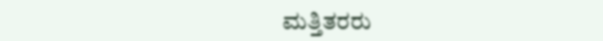ಮತ್ತಿತರರು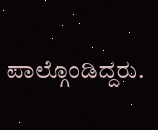ಪಾಲ್ಗೊಂಡಿದ್ದರು.